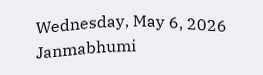Wednesday, May 6, 2026
Janmabhumi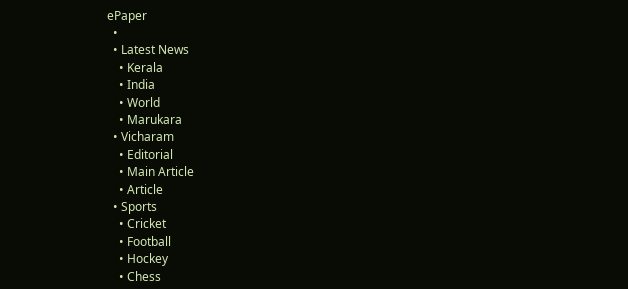ePaper
  •
  • Latest News
    • Kerala
    • India
    • World
    • Marukara
  • Vicharam
    • Editorial
    • Main Article
    • Article
  • Sports
    • Cricket
    • Football
    • Hockey
    • Chess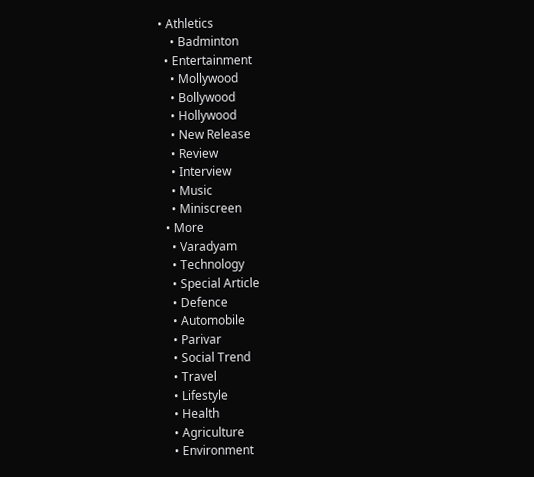• Athletics
    • Badminton
  • Entertainment
    • Mollywood
    • Bollywood
    • Hollywood
    • New Release
    • Review
    • Interview
    • Music
    • Miniscreen
  • More
    • Varadyam
    • Technology
    • Special Article
    • Defence
    • Automobile
    • Parivar
    • Social Trend
    • Travel
    • Lifestyle
    • Health
    • Agriculture
    • Environment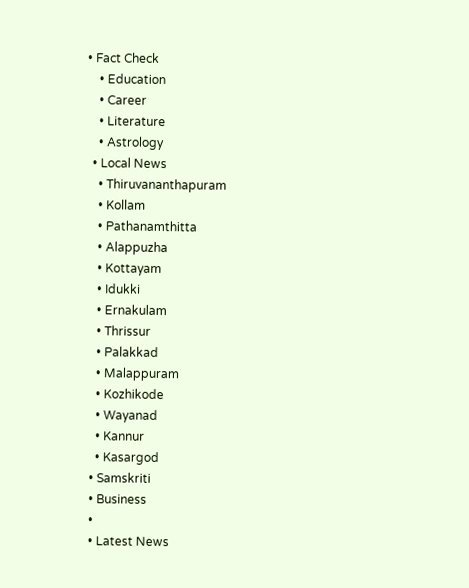• Fact Check
    • Education
    • Career
    • Literature
    • Astrology
  • Local News
    • Thiruvananthapuram
    • Kollam
    • Pathanamthitta
    • Alappuzha
    • Kottayam
    • Idukki
    • Ernakulam
    • Thrissur
    • Palakkad
    • Malappuram
    • Kozhikode
    • Wayanad
    • Kannur
    • Kasargod
  • Samskriti
  • Business
  •
  • Latest News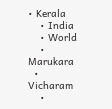• Kerala
    • India
    • World
    • Marukara
  • Vicharam
    •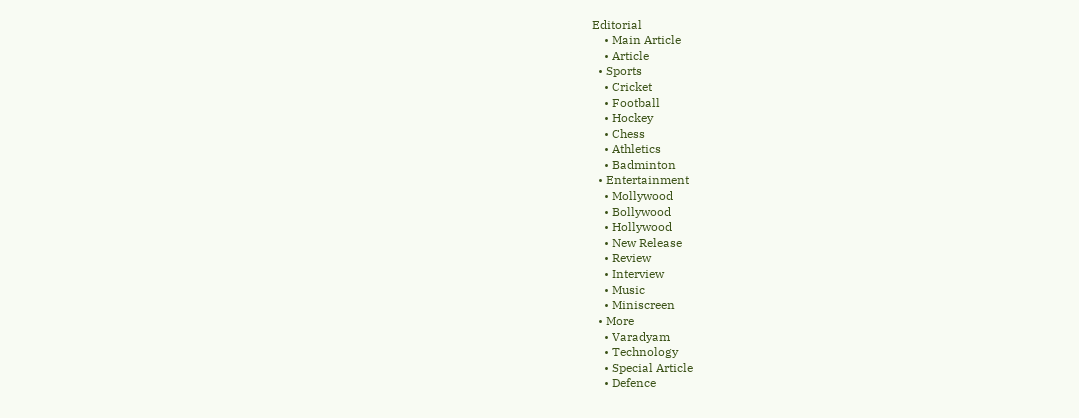Editorial
    • Main Article
    • Article
  • Sports
    • Cricket
    • Football
    • Hockey
    • Chess
    • Athletics
    • Badminton
  • Entertainment
    • Mollywood
    • Bollywood
    • Hollywood
    • New Release
    • Review
    • Interview
    • Music
    • Miniscreen
  • More
    • Varadyam
    • Technology
    • Special Article
    • Defence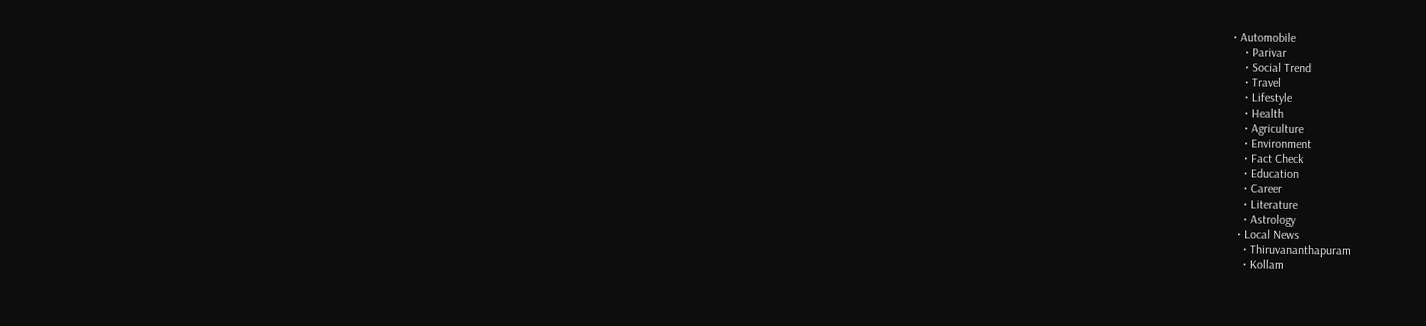• Automobile
    • Parivar
    • Social Trend
    • Travel
    • Lifestyle
    • Health
    • Agriculture
    • Environment
    • Fact Check
    • Education
    • Career
    • Literature
    • Astrology
  • Local News
    • Thiruvananthapuram
    • Kollam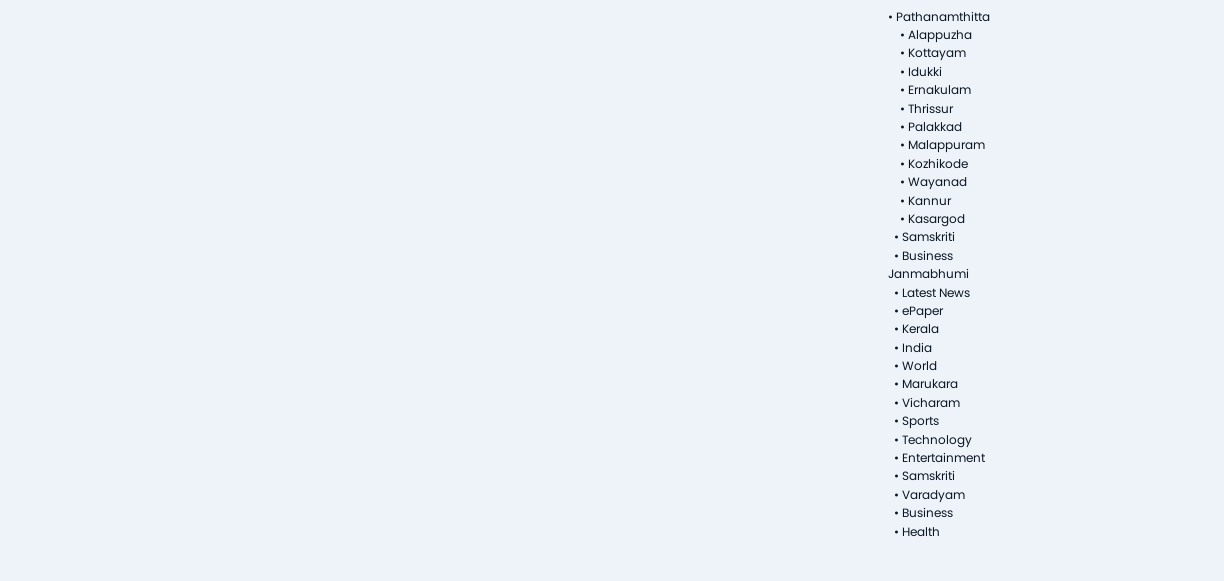• Pathanamthitta
    • Alappuzha
    • Kottayam
    • Idukki
    • Ernakulam
    • Thrissur
    • Palakkad
    • Malappuram
    • Kozhikode
    • Wayanad
    • Kannur
    • Kasargod
  • Samskriti
  • Business
Janmabhumi
  • Latest News
  • ePaper
  • Kerala
  • India
  • World
  • Marukara
  • Vicharam
  • Sports
  • Technology
  • Entertainment
  • Samskriti
  • Varadyam
  • Business
  • Health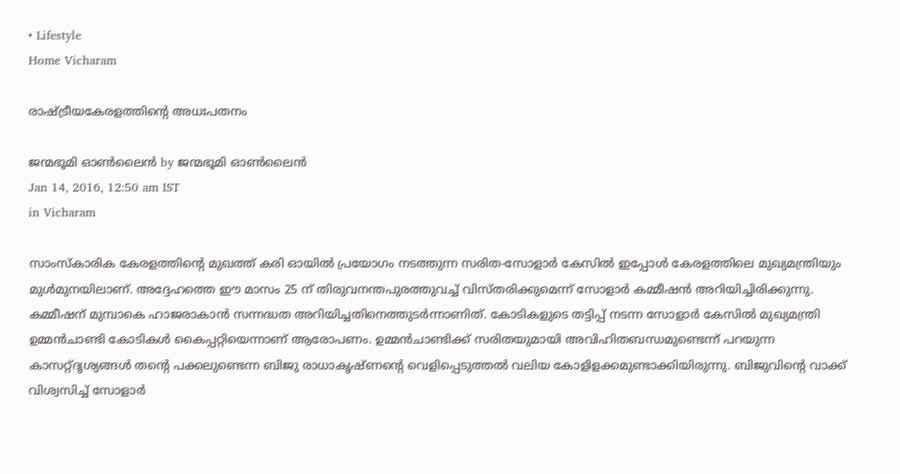• Lifestyle
Home Vicharam

രാഷ്‌ട്രീയകേരളത്തിന്റെ അധഃപതനം

ജന്മഭൂമി ഓണ്‍ലൈന്‍ by ജന്മഭൂമി ഓണ്‍ലൈന്‍
Jan 14, 2016, 12:50 am IST
in Vicharam

സാംസ്‌കാരിക കേരളത്തിന്റെ മുഖത്ത് കരി ഓയില്‍ പ്രയോഗം നടത്തുന്ന സരിത-സോളാര്‍ കേസില്‍ ഇപ്പോള്‍ കേരളത്തിലെ മുഖ്യമന്ത്രിയും മുള്‍മുനയിലാണ്. അദ്ദേഹത്തെ ഈ മാസം 25 ന് തിരുവനന്തപുരത്തുവച്ച് വിസ്തരിക്കുമെന്ന് സോളാര്‍ കമ്മീഷന്‍ അറിയിച്ചിരിക്കുന്നു. കമ്മീഷന് മുമ്പാകെ ഹാജരാകാന്‍ സന്നദ്ധത അറിയിച്ചതിനെത്തുടര്‍ന്നാണിത്. കോടികളുടെ തട്ടിപ്പ് നടന്ന സോളാര്‍ കേസില്‍ മുഖ്യമന്ത്രി ഉമ്മന്‍ചാണ്ടി കോടികള്‍ കൈപ്പറ്റിയെന്നാണ് ആരോപണം. ഉമ്മന്‍ചാണ്ടിക്ക് സരിതയുമായി അവിഹിതബന്ധമുണ്ടെന്ന് പറയുന്ന കാസറ്റ്ദൃശ്യങ്ങള്‍ തന്റെ പക്കലുണ്ടെന്ന ബിജു രാധാകൃഷ്ണന്റെ വെളിപ്പെടുത്തല്‍ വലിയ കോളിളക്കമുണ്ടാക്കിയിരുന്നു. ബിജുവിന്റെ വാക്ക് വിശ്വസിച്ച് സോളാര്‍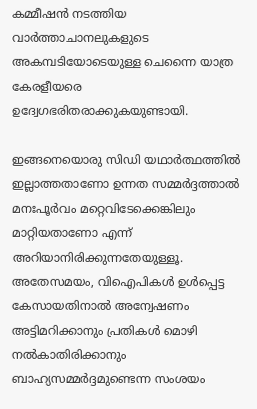കമ്മീഷന്‍ നടത്തിയ വാര്‍ത്താചാനലുകളുടെ അകമ്പടിയോടെയുള്ള ചെന്നൈ യാത്ര കേരളീയരെ ഉദ്വേഗഭരിതരാക്കുകയുണ്ടായി.

ഇങ്ങനെയൊരു സിഡി യഥാര്‍ത്ഥത്തില്‍ ഇല്ലാത്തതാണോ ഉന്നത സമ്മര്‍ദ്ദത്താല്‍ മനഃപൂര്‍വം മറ്റെവിടേക്കെങ്കിലും മാറ്റിയതാണോ എന്ന് അറിയാനിരിക്കുന്നതേയുള്ളൂ. അതേസമയം, വിഐപികള്‍ ഉള്‍പ്പെട്ട കേസായതിനാല്‍ അന്വേഷണം അട്ടിമറിക്കാനും പ്രതികള്‍ മൊഴി നല്‍കാതിരിക്കാനും ബാഹ്യസമ്മര്‍ദ്ദമുണ്ടെന്ന സംശയം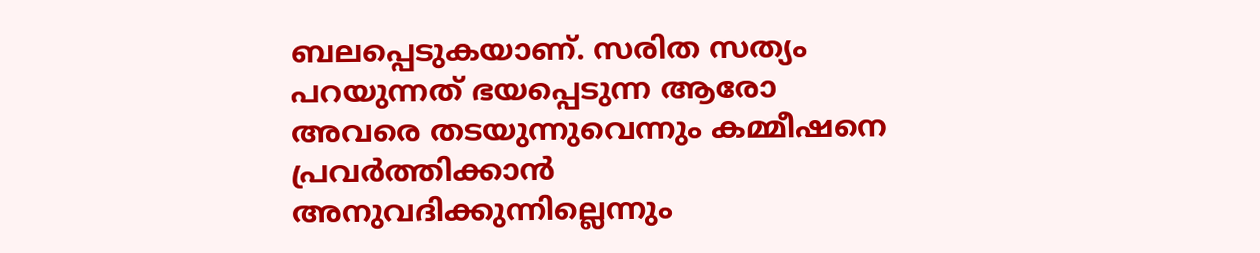ബലപ്പെടുകയാണ്. സരിത സത്യം പറയുന്നത് ഭയപ്പെടുന്ന ആരോ അവരെ തടയുന്നുവെന്നും കമ്മീഷനെ പ്രവര്‍ത്തിക്കാന്‍ അനുവദിക്കുന്നില്ലെന്നും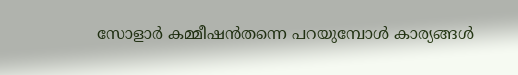സോളാര്‍ കമ്മീഷന്‍തന്നെ പറയുമ്പോള്‍ കാര്യങ്ങള്‍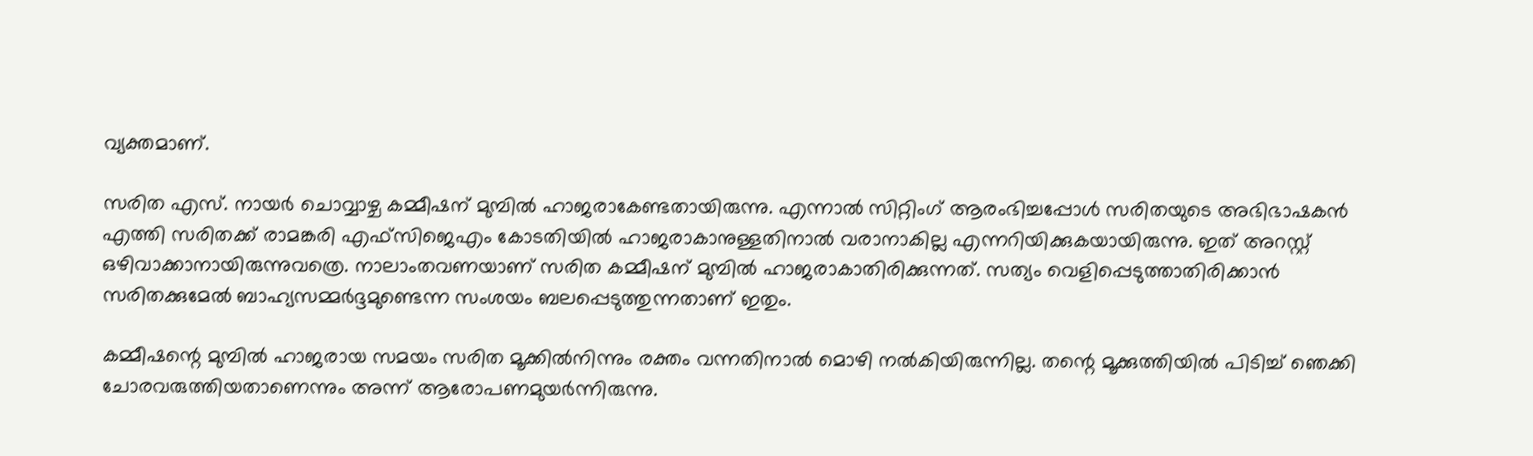വ്യക്തമാണ്.

സരിത എസ്. നായര്‍ ചൊവ്വാഴ്ച കമ്മീഷന് മുമ്പില്‍ ഹാജരാകേണ്ടതായിരുന്നു. എന്നാല്‍ സിറ്റിംഗ് ആരംഭിച്ചപ്പോള്‍ സരിതയുടെ അഭിഭാഷകന്‍ എത്തി സരിതക്ക് രാമങ്കരി എഫ്‌സിജെഎം കോടതിയില്‍ ഹാജരാകാനുള്ളതിനാല്‍ വരാനാകില്ല എന്നറിയിക്കുകയായിരുന്നു. ഇത് അറസ്റ്റ് ഒഴിവാക്കാനായിരുന്നുവത്രെ. നാലാംതവണയാണ് സരിത കമ്മീഷന് മുമ്പില്‍ ഹാജരാകാതിരിക്കുന്നത്. സത്യം വെളിപ്പെടുത്താതിരിക്കാന്‍ സരിതക്കുമേല്‍ ബാഹ്യസമ്മര്‍ദ്ദമുണ്ടെന്ന സംശയം ബലപ്പെടുത്തുന്നതാണ് ഇതും.

കമ്മീഷന്റെ മുമ്പില്‍ ഹാജരായ സമയം സരിത മൂക്കില്‍നിന്നും രക്തം വന്നതിനാല്‍ മൊഴി നല്‍കിയിരുന്നില്ല. തന്റെ മൂക്കുത്തിയില്‍ പിടിച്ച് ഞെക്കി ചോരവരുത്തിയതാണെന്നും അന്ന് ആരോപണമുയര്‍ന്നിരുന്നു.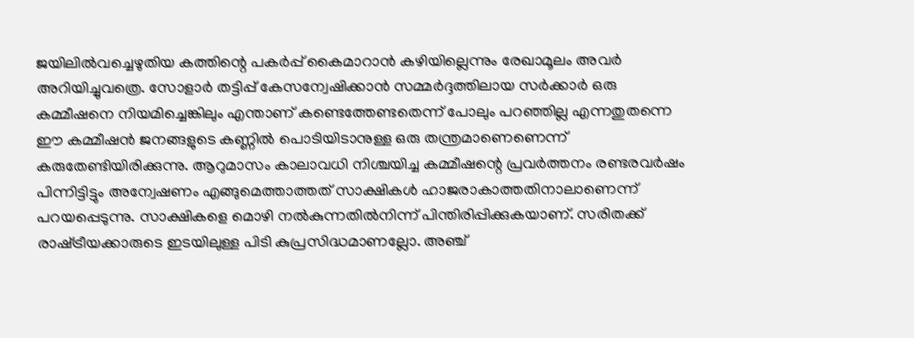ജയിലില്‍വച്ചെഴുതിയ കത്തിന്റെ പകര്‍പ്പ് കൈമാറാന്‍ കഴിയില്ലെന്നും രേഖാമൂലം അവര്‍ അറിയിച്ചുവത്രെ. സോളാര്‍ തട്ടിപ്പ് കേസന്വേഷിക്കാന്‍ സമ്മര്‍ദ്ദത്തിലായ സര്‍ക്കാര്‍ ഒരു കമ്മീഷനെ നിയമിച്ചെങ്കിലും എന്താണ് കണ്ടെത്തേണ്ടതെന്ന് പോലും പറഞ്ഞില്ല എന്നതുതന്നെ ഈ കമ്മീഷന്‍ ജനങ്ങളുടെ കണ്ണില്‍ പൊടിയിടാനുള്ള ഒരു തന്ത്രമാണെണെന്ന് കരുതേണ്ടിയിരിക്കുന്നു. ആറുമാസം കാലാവധി നിശ്ചയിച്ച കമ്മീഷന്റെ പ്രവര്‍ത്തനം രണ്ടരവര്‍ഷം പിന്നിട്ടിട്ടും അന്വേഷണം എങ്ങുമെത്താത്തത് സാക്ഷികള്‍ ഹാജരാകാത്തതിനാലാണെന്ന് പറയപ്പെടുന്നു. സാക്ഷികളെ മൊഴി നല്‍കുന്നതില്‍നിന്ന് പിന്തിരിപ്പിക്കുകയാണ്. സരിതക്ക് രാഷ്‌ട്രീയക്കാരുടെ ഇടയിലുള്ള പിടി കുപ്രസിദ്ധമാണല്ലോ. അഞ്ച്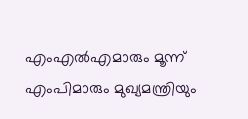എംഎല്‍എമാരും മൂന്ന് എംപിമാരും മുഖ്യമന്ത്രിയും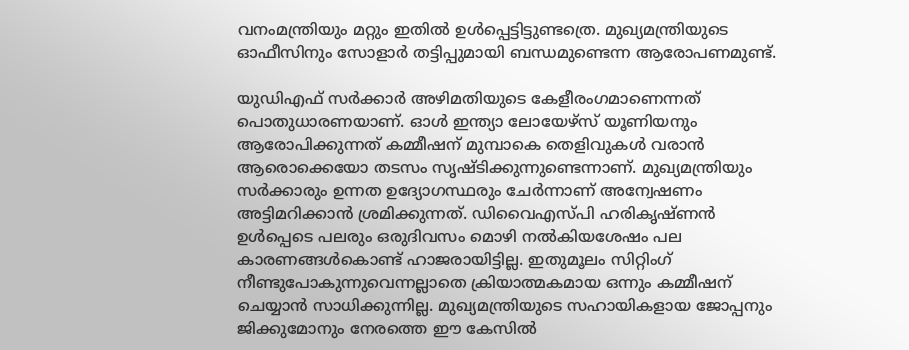വനംമന്ത്രിയും മറ്റും ഇതില്‍ ഉള്‍പ്പെട്ടിട്ടുണ്ടത്രെ. മുഖ്യമന്ത്രിയുടെ ഓഫീസിനും സോളാര്‍ തട്ടിപ്പുമായി ബന്ധമുണ്ടെന്ന ആരോപണമുണ്ട്.

യുഡിഎഫ് സര്‍ക്കാര്‍ അഴിമതിയുടെ കേളീരംഗമാണെന്നത് പൊതുധാരണയാണ്. ഓള്‍ ഇന്ത്യാ ലോയേഴ്‌സ് യൂണിയനും ആരോപിക്കുന്നത് കമ്മീഷന് മുമ്പാകെ തെളിവുകള്‍ വരാന്‍ ആരൊക്കെയോ തടസം സൃഷ്ടിക്കുന്നുണ്ടെന്നാണ്. മുഖ്യമന്ത്രിയും സര്‍ക്കാരും ഉന്നത ഉദ്യോഗസ്ഥരും ചേര്‍ന്നാണ് അന്വേഷണം അട്ടിമറിക്കാന്‍ ശ്രമിക്കുന്നത്. ഡിവൈഎസ്പി ഹരികൃഷ്ണന്‍ ഉള്‍പ്പെടെ പലരും ഒരുദിവസം മൊഴി നല്‍കിയശേഷം പല കാരണങ്ങള്‍കൊണ്ട് ഹാജരായിട്ടില്ല. ഇതുമൂലം സിറ്റിംഗ് നീണ്ടുപോകുന്നുവെന്നല്ലാതെ ക്രിയാത്മകമായ ഒന്നും കമ്മീഷന് ചെയ്യാന്‍ സാധിക്കുന്നില്ല. മുഖ്യമന്ത്രിയുടെ സഹായികളായ ജോപ്പനും ജിക്കുമോനും നേരത്തെ ഈ കേസില്‍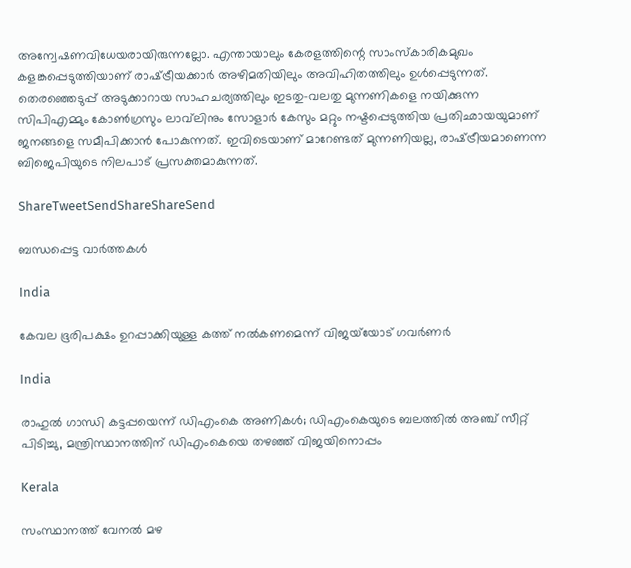അന്വേഷണവിധേയരായിരുന്നല്ലോ. എന്തായാലും കേരളത്തിന്റെ സാംസ്‌കാരികമുഖം കളങ്കപ്പെടുത്തിയാണ് രാഷ്‌ട്രീയക്കാര്‍ അഴിമതിയിലും അവിഹിതത്തിലും ഉള്‍പ്പെടുന്നത്. തെരഞ്ഞെടുപ്പ് അടുക്കാറായ സാഹചര്യത്തിലും ഇടതു-വലതു മുന്നണികളെ നയിക്കുന്ന സിപിഎമ്മും കോണ്‍ഗ്രസും ലാവ്‌ലിനും സോളാര്‍ കേസും മറ്റും നഷ്ടപ്പെടുത്തിയ പ്രതിഛായയുമാണ് ജനങ്ങളെ സമീപിക്കാന്‍ പോകുന്നത്. ഇവിടെയാണ് മാറേണ്ടത് മുന്നണിയല്ല, രാഷ്‌ട്രീയമാണെന്ന ബിജെപിയുടെ നിലപാട് പ്രസക്തമാകുന്നത്.

ShareTweetSendShareShareSend

ബന്ധപ്പെട്ട വാര്‍ത്തകള്‍

India

കേവല ഭൂരിപക്ഷം ഉറപ്പാക്കിയുള്ള കത്ത് നല്‍കണമെന്ന് വിജയ്‌യോട് ഗവര്‍ണര്‍

India

രാഹുല്‍ ഗാന്ധി കട്ടപ്പയെന്ന് ഡിഎംകെ അണികള്‍; ഡിഎംകെയുടെ ബലത്തില്‍ അഞ്ച് സീറ്റ് പിടിച്ചു, മന്ത്രിസ്ഥാനത്തിന് ഡിഎംകെയെ തഴഞ്ഞ് വിജയിനൊപ്പം

Kerala

സംസ്ഥാനത്ത് വേനല്‍ മഴ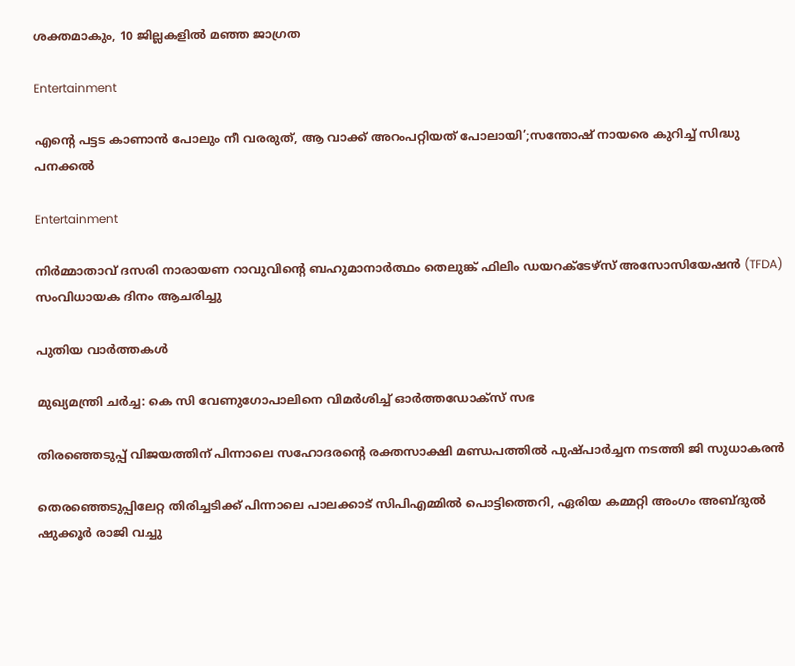ശക്തമാകും, 10 ജില്ലകളില്‍ മഞ്ഞ ജാഗ്രത

Entertainment

എന്റെ പട്ടട കാണാൻ പോലും നീ വരരുത്, ആ വാക്ക് അറംപറ്റിയത് പോലായി’;സന്തോഷ് നായരെ കുറിച്ച് സിദ്ധു പനക്കൽ

Entertainment

നിർമ്മാതാവ് ദസരി നാരായണ റാവുവിന്റെ ബഹുമാനാർത്ഥം തെലുങ്ക് ഫിലിം ഡയറക്ടേഴ്‌സ് അസോസിയേഷൻ (TFDA) സംവിധായക ദിനം ആചരിച്ചു

പുതിയ വാര്‍ത്തകള്‍

മുഖ്യമന്ത്രി ചര്‍ച്ച: കെ സി വേണുഗോപാലിനെ വിമര്‍ശിച്ച് ഓര്‍ത്തഡോക്സ് സഭ

തിരഞ്ഞെടുപ്പ് വിജയത്തിന് പിന്നാലെ സഹോദരന്റെ രക്തസാക്ഷി മണ്ഡപത്തില്‍ പുഷ്പാര്‍ച്ചന നടത്തി ജി സുധാകരന്‍

തെരഞ്ഞെടുപ്പിലേറ്റ തിരിച്ചടിക്ക് പിന്നാലെ പാലക്കാട് സിപിഎമ്മില്‍ പൊട്ടിത്തെറി, ഏരിയ കമ്മറ്റി അംഗം അബ്ദുല്‍ ഷുക്കൂര്‍ രാജി വച്ചു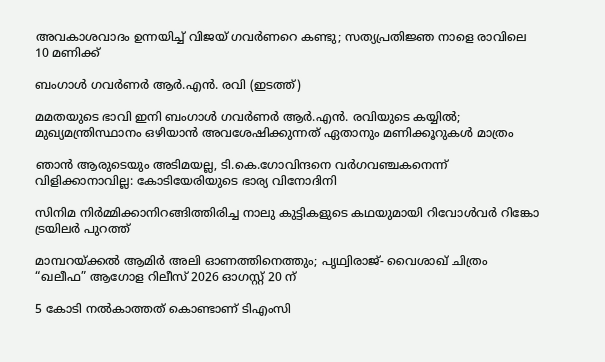അവകാശവാദം ഉന്നയിച്ച് വിജയ് ഗവർണറെ കണ്ടു; സത്യപ്രതിജ്ഞ നാളെ രാവിലെ 10 മണിക്ക്

ബംഗാള്‍ ഗവര്‍ണര്‍ ആര്‍.എന്‍. രവി (ഇടത്ത്)

മമതയുടെ ഭാവി ഇനി ബംഗാള്‍ ഗവര്‍ണര്‍ ആര്‍.എന്‍. രവിയുടെ കയ്യില്‍; മുഖ്യമന്ത്രിസ്ഥാനം ഒഴിയാന്‍ അവശേഷിക്കുന്നത് ഏതാനും മണിക്കൂറുകള്‍ മാത്രം

ഞാൻ ആരുടെയും അടിമയല്ല, ടി.കെ.ഗോവിന്ദനെ വർഗവഞ്ചകനെന്ന് വിളിക്കാനാവില്ല: കോടിയേരിയുടെ ഭാര്യ വിനോദിനി

സിനിമ നിർമ്മിക്കാനിറങ്ങിത്തിരിച്ച നാലു കുട്ടികളുടെ കഥയുമായി റിവോൾവർ റിങ്കോ ട്രയിലർ പുറത്ത്

മാമ്പറയ്‌ക്കൽ ആമിർ അലി ഓണത്തിനെത്തും; പൃഥ്വിരാജ്- വൈശാഖ് ചിത്രം “ഖലീഫ” ആഗോള റിലീസ് 2026 ഓഗസ്റ്റ് 20 ന്

5 കോടി നൽകാത്തത് കൊണ്ടാണ് ടിഎംസി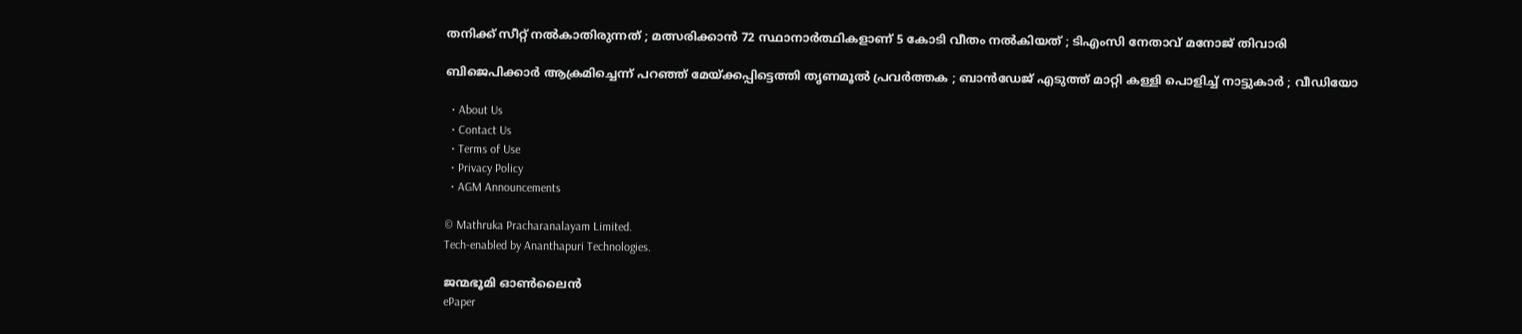തനിക്ക് സീറ്റ് നൽകാതിരുന്നത് ; മത്സരിക്കാൻ 72 സ്ഥാനാർത്ഥികളാണ് 5 കോടി വീതം നൽകിയത് ; ടിഎംസി നേതാവ് മനോജ് തിവാരി

ബിജെപിക്കാർ ആക്രമിച്ചെന്ന് പറഞ്ഞ് മേയ്‌ക്കപ്പിട്ടെത്തി തൃണമൂൽ പ്രവർത്തക ; ബാൻഡേജ് എടുത്ത് മാറ്റി കള്ളി പൊളിച്ച് നാട്ടുകാർ ; വീഡിയോ

  • About Us
  • Contact Us
  • Terms of Use
  • Privacy Policy
  • AGM Announcements

© Mathruka Pracharanalayam Limited.
Tech-enabled by Ananthapuri Technologies.

ജന്മഭൂമി ഓണ്‍ലൈന്‍
ePaper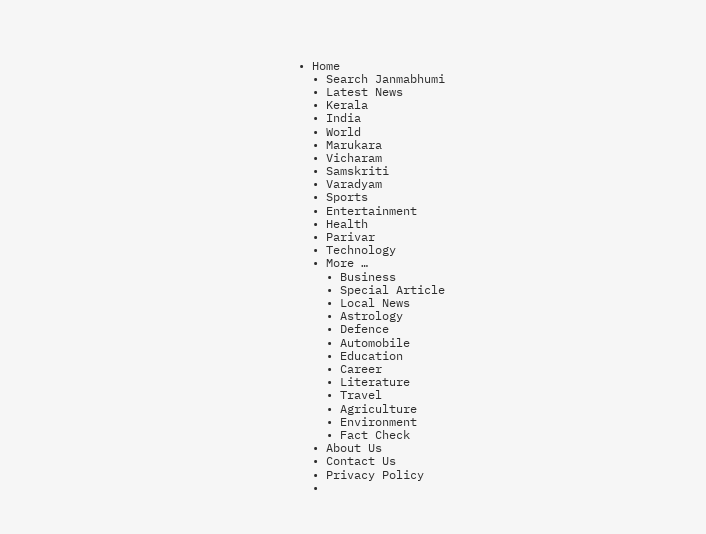• Home
  • Search Janmabhumi
  • Latest News
  • Kerala
  • India
  • World
  • Marukara
  • Vicharam
  • Samskriti
  • Varadyam
  • Sports
  • Entertainment
  • Health
  • Parivar
  • Technology
  • More …
    • Business
    • Special Article
    • Local News
    • Astrology
    • Defence
    • Automobile
    • Education
    • Career
    • Literature
    • Travel
    • Agriculture
    • Environment
    • Fact Check
  • About Us
  • Contact Us
  • Privacy Policy
  •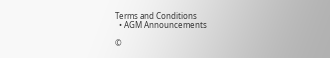Terms and Conditions
  • AGM Announcements

©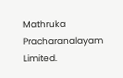Mathruka Pracharanalayam Limited.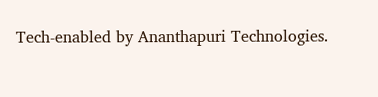Tech-enabled by Ananthapuri Technologies.